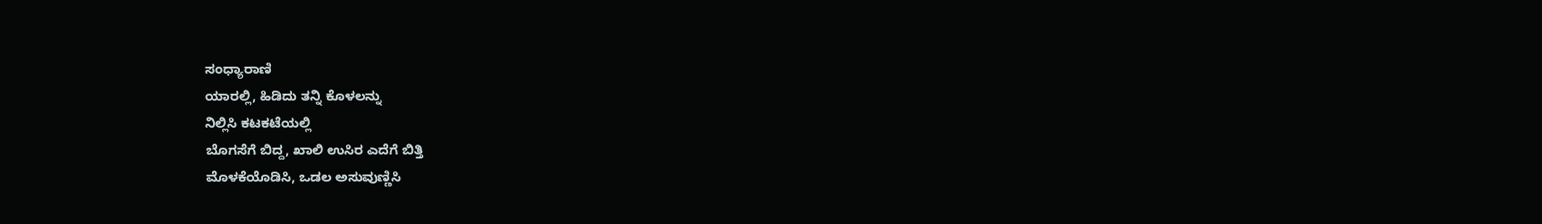ಸಂಧ್ಯಾರಾಣಿ
ಯಾರಲ್ಲಿ, ಹಿಡಿದು ತನ್ನಿ ಕೊಳಲನ್ನು
ನಿಲ್ಲಿಸಿ ಕಟಕಟೆಯಲ್ಲಿ
ಬೊಗಸೆಗೆ ಬಿದ್ದ, ಖಾಲಿ ಉಸಿರ ಎದೆಗೆ ಬಿತ್ತಿ
ಮೊಳಕೆಯೊಡಿಸಿ, ಒಡಲ ಅಸುವುಣ್ಣಿಸಿ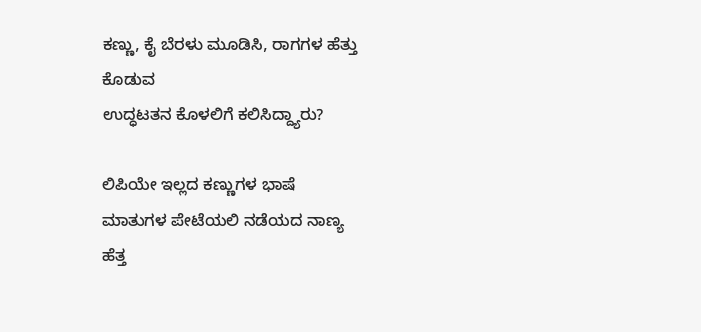ಕಣ್ಣು, ಕೈ ಬೆರಳು ಮೂಡಿಸಿ, ರಾಗಗಳ ಹೆತ್ತು ಕೊಡುವ
ಉದ್ಧಟತನ ಕೊಳಲಿಗೆ ಕಲಿಸಿದ್ದ್ಯಾರು?

ಲಿಪಿಯೇ ಇಲ್ಲದ ಕಣ್ಣುಗಳ ಭಾಷೆ
ಮಾತುಗಳ ಪೇಟೆಯಲಿ ನಡೆಯದ ನಾಣ್ಯ
ಹೆತ್ತ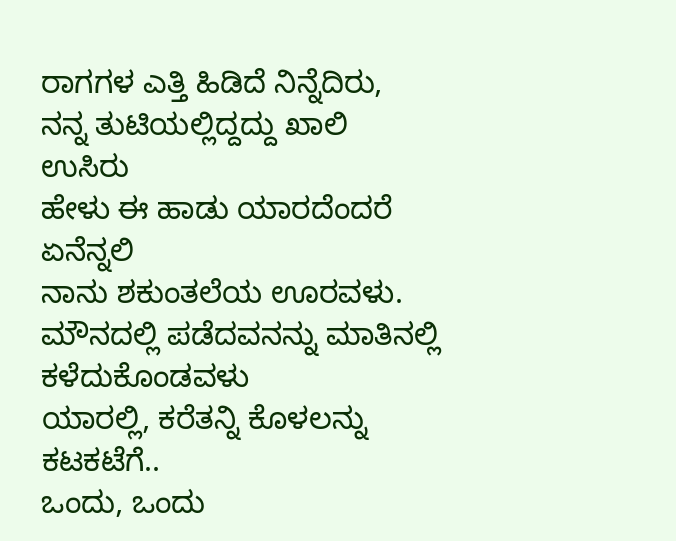ರಾಗಗಳ ಎತ್ತಿ ಹಿಡಿದೆ ನಿನ್ನೆದಿರು,
ನನ್ನ ತುಟಿಯಲ್ಲಿದ್ದದ್ದು ಖಾಲಿ ಉಸಿರು
ಹೇಳು ಈ ಹಾಡು ಯಾರದೆಂದರೆ ಏನೆನ್ನಲಿ
ನಾನು ಶಕುಂತಲೆಯ ಊರವಳು.
ಮೌನದಲ್ಲಿ ಪಡೆದವನನ್ನು ಮಾತಿನಲ್ಲಿ ಕಳೆದುಕೊಂಡವಳು
ಯಾರಲ್ಲಿ, ಕರೆತನ್ನಿ ಕೊಳಲನ್ನು ಕಟಕಟೆಗೆ..
ಒಂದು, ಒಂದು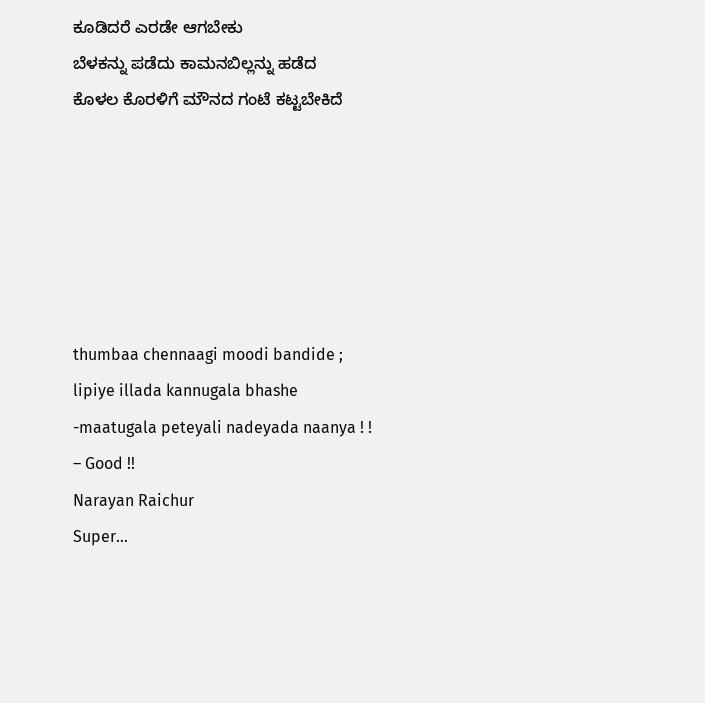ಕೂಡಿದರೆ ಎರಡೇ ಆಗಬೇಕು
ಬೆಳಕನ್ನು ಪಡೆದು ಕಾಮನಬಿಲ್ಲನ್ನು ಹಡೆದ
ಕೊಳಲ ಕೊರಳಿಗೆ ಮೌನದ ಗಂಟೆ ಕಟ್ಟಬೇಕಿದೆ






thumbaa chennaagi moodi bandide ; lipiye illada kannugala bhashe -maatugala peteyali nadeyada naanya ! ! – Good !!
Narayan Raichur
Super…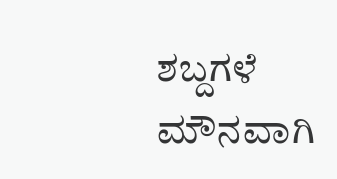ಶಬ್ದಗಳೆ ಮೌನವಾಗಿ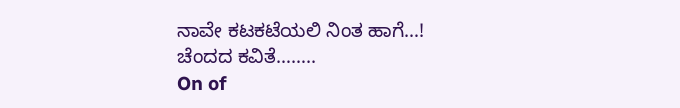ನಾವೇ ಕಟಕಟೆಯಲಿ ನಿಂತ ಹಾಗೆ…!
ಚೆಂದದ ಕವಿತೆ……..
On of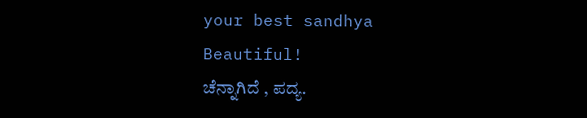your best sandhya
Beautiful!
ಚೆನ್ನಾಗಿದೆ , ಪದ್ಯ.